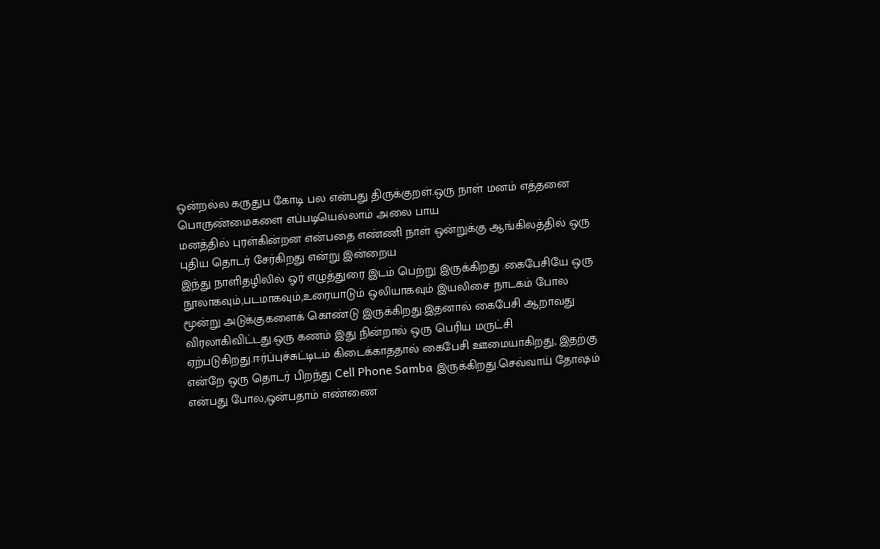ஒன்றல்ல கருதுப கோடி பல என்பது திருக்குறள்.ஒரு நாள் மனம் எத்தனை பொருண்மைகளை எப்படியெல்லாம் அலை பாய
மனத்தில் புரள்கின்றன என்பதை எண்ணி நாள் ஒன்றுக்கு ஆங்கிலத்தில் ஒரு புதிய தொடர் சேர்கிறது என்று இன்றைய
இந்து நாளிதழிலில் ஓர் எழுத்துரை இடம் பெற்று இருக்கிறது .கைபேசியே ஒரு நூலாகவும்,படமாகவும்,உரையாடும் ஒலியாகவும் இயலிசை நாடகம் போல மூன்று அடுக்குகளைக் கொண்டு இருக்கிறது.இதனால் கைபேசி ஆறாவது விரலாகிவிட்டது.ஒரு கணம் இது நின்றால் ஒரு பெரிய மருட்சி ஏற்படுகிறது.ஈர்ப்புச்சுட்டிடம் கிடைக்காததால் கைபேசி ஊமையாகிறது, இதற்கு என்றே ஒரு தொடர் பிறந்து Cell Phone Samba இருக்கிறது.செவ்வாய் தோஷம் என்பது போல,ஒன்பதாம் எண்ணை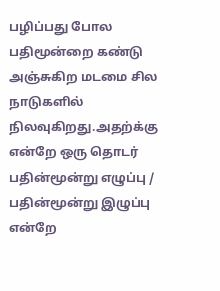பழிப்பது போல பதிமூன்றை கண்டு அஞ்சுகிற மடமை சில நாடுகளில் நிலவுகிறது.அதற்க்கு என்றே ஒரு தொடர் பதின்மூன்று எழுப்பு / பதின்மூன்று இழுப்பு என்றே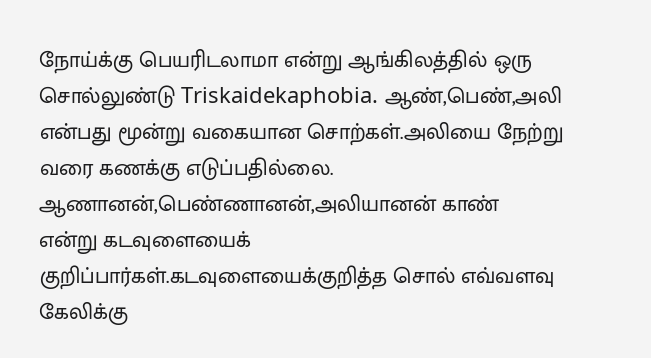நோய்க்கு பெயரிடலாமா என்று ஆங்கிலத்தில் ஒரு சொல்லுண்டு Triskaidekaphobia. ஆண்,பெண்,அலி என்பது மூன்று வகையான சொற்கள்.அலியை நேற்று வரை கணக்கு எடுப்பதில்லை. ஆணானன்,பெண்ணானன்,அலியானன் காண்
என்று கடவுளையைக் குறிப்பார்கள்.கடவுளையைக்குறித்த சொல் எவ்வளவு கேலிக்கு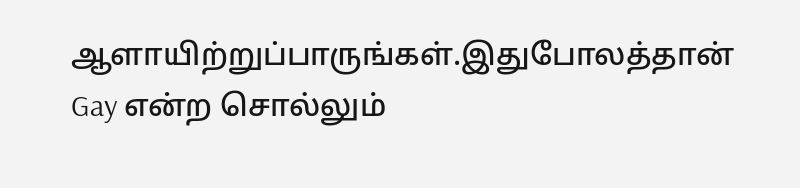ஆளாயிற்றுப்பாருங்கள்.இதுபோலத்தான் Gay என்ற சொல்லும்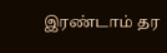இரண்டாம் தர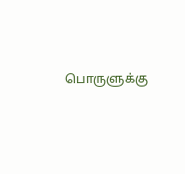பொருளுக்கு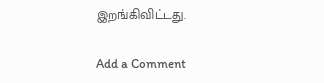இறங்கிவிட்டது.

Add a Comment